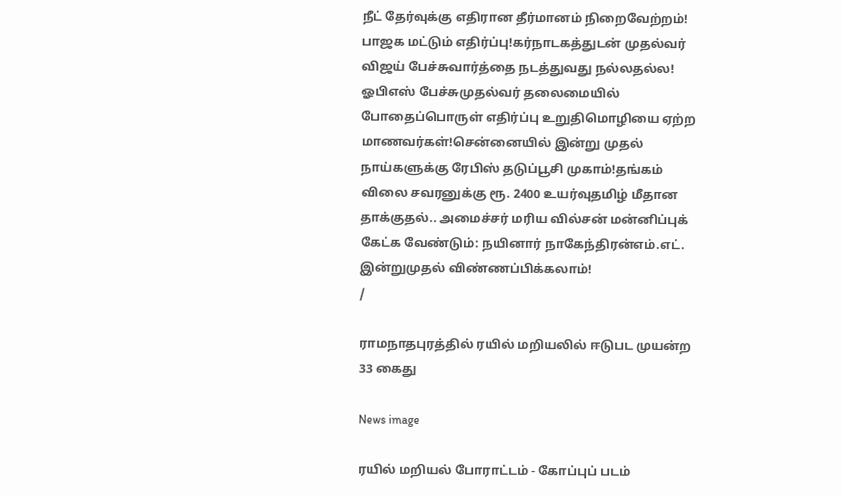நீட் தேர்வுக்கு எதிரான தீர்மானம் நிறைவேற்றம்! பாஜக மட்டும் எதிர்ப்பு!கர்நாடகத்துடன் முதல்வர் விஜய் பேச்சுவார்த்தை நடத்துவது நல்லதல்ல! ஓபிஎஸ் பேச்சுமுதல்வர் தலைமையில் போதைப்பொருள் எதிர்ப்பு உறுதிமொழியை ஏற்ற மாணவர்கள்!சென்னையில் இன்று முதல் நாய்களுக்கு ரேபிஸ் தடுப்பூசி முகாம்!தங்கம் விலை சவரனுக்கு ரூ. 2400 உயர்வுதமிழ் மீதான தாக்குதல்.. அமைச்சர் மரிய வில்சன் மன்னிப்புக் கேட்க வேண்டும்: நயினார் நாகேந்திரன்எம்.எட். இன்றுமுதல் விண்ணப்பிக்கலாம்!
/

ராமநாதபுரத்தில் ரயில் மறியலில் ஈடுபட முயன்ற 33 கைது

News image

ரயில் மறியல் போராட்டம் - கோப்புப் படம்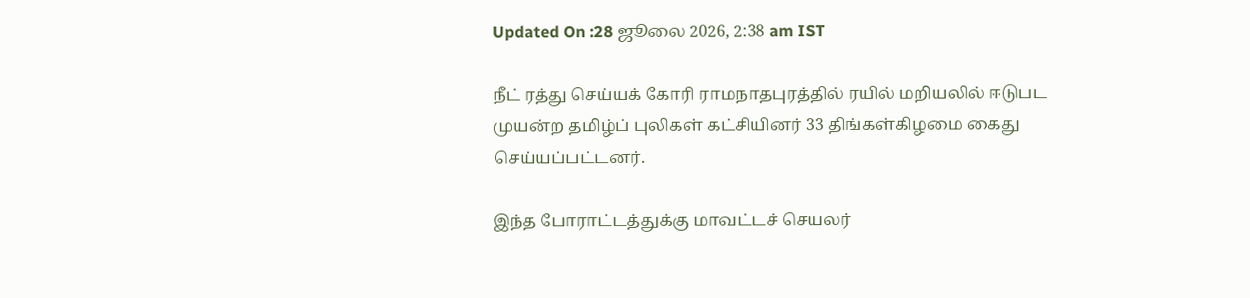Updated On :28 ஜூலை 2026, 2:38 am IST

நீட் ரத்து செய்யக் கோரி ராமநாதபுரத்தில் ரயில் மறியலில் ஈடுபட முயன்ற தமிழ்ப் புலிகள் கட்சியினர் 33 திங்கள்கிழமை கைது செய்யப்பட்டனர்.

இந்த போராட்டத்துக்கு மாவட்டச் செயலர்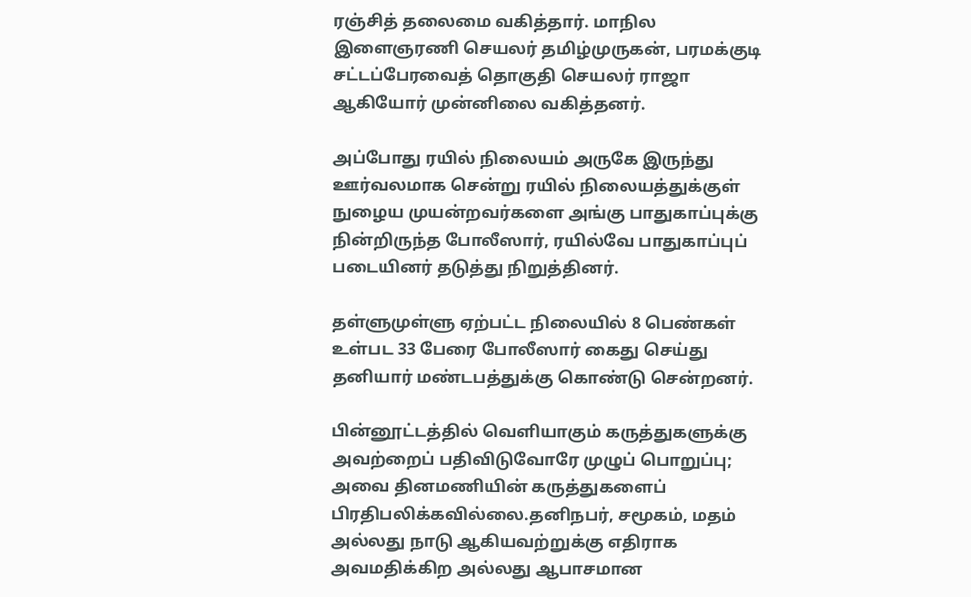ரஞ்சித் தலைமை வகித்தார். மாநில இளைஞரணி செயலர் தமிழ்முருகன், பரமக்குடி சட்டப்பேரவைத் தொகுதி செயலர் ராஜா ஆகியோர் முன்னிலை வகித்தனர்.

அப்போது ரயில் நிலையம் அருகே இருந்து ஊர்வலமாக சென்று ரயில் நிலையத்துக்குள் நுழைய முயன்றவர்களை அங்கு பாதுகாப்புக்கு நின்றிருந்த போலீஸார், ரயில்வே பாதுகாப்புப் படையினர் தடுத்து நிறுத்தினர்.

தள்ளுமுள்ளு ஏற்பட்ட நிலையில் 8 பெண்கள் உள்பட 33 பேரை போலீஸார் கைது செய்து தனியார் மண்டபத்துக்கு கொண்டு சென்றனர்.

பின்னூட்டத்தில் வெளியாகும் கருத்துகளுக்கு அவற்றைப் பதிவிடுவோரே முழுப் பொறுப்பு; அவை தினமணியின் கருத்துகளைப் பிரதிபலிக்கவில்லை.தனிநபர், சமூகம், மதம் அல்லது நாடு ஆகியவற்றுக்கு எதிராக அவமதிக்கிற அல்லது ஆபாசமான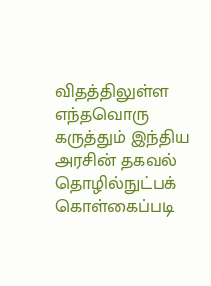விதத்திலுள்ள எந்தவொரு கருத்தும் இந்திய அரசின் தகவல் தொழில்நுட்பக் கொள்கைப்படி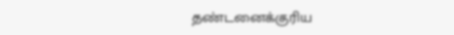தண்டனைக்குரிய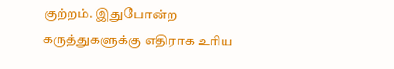குற்றம். இதுபோன்ற கருத்துகளுக்கு எதிராக உரிய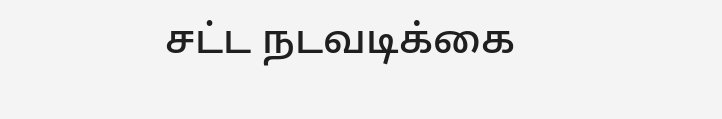சட்ட நடவடிக்கை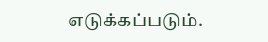எடுக்கப்படும்.